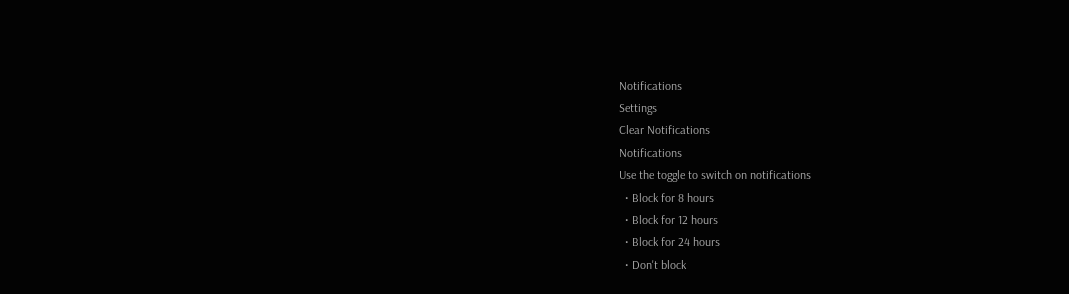Notifications
Settings
Clear Notifications
Notifications
Use the toggle to switch on notifications
  • Block for 8 hours
  • Block for 12 hours
  • Block for 24 hours
  • Don't block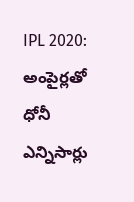IPL 2020: అంపైర్లతో ధోనీ ఎన్నిసార్లు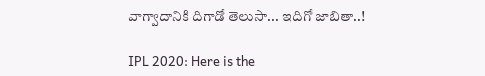వాగ్వాదానికి దిగాడో తెలుసా... ఇదిగో జాబితా..!

IPL 2020: Here is the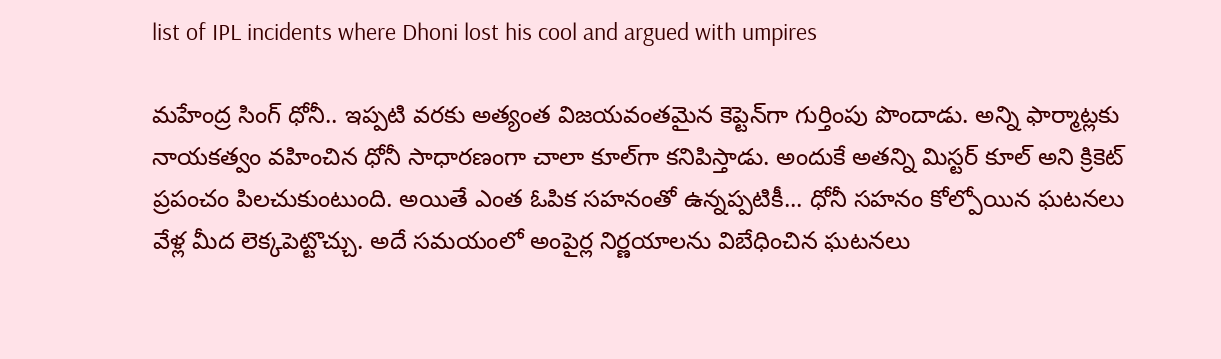list of IPL incidents where Dhoni lost his cool and argued with umpires

మహేంద్ర సింగ్ ధోనీ.. ఇప్పటి వరకు అత్యంత విజయవంతమైన కెప్టెన్‌గా గుర్తింపు పొందాడు. అన్ని ఫార్మాట్లకు నాయకత్వం వహించిన ధోనీ సాధారణంగా చాలా కూల్‌గా కనిపిస్తాడు. అందుకే అతన్ని మిస్టర్ కూల్ అని క్రికెట్ ప్రపంచం పిలచుకుంటుంది. అయితే ఎంత ఓపిక సహనంతో ఉన్నప్పటికీ... ధోనీ సహనం కోల్పోయిన ఘటనలు వేళ్ల మీద లెక్కపెట్టొచ్చు. అదే సమయంలో అంపైర్ల నిర్ణయాలను విబేధించిన ఘటనలు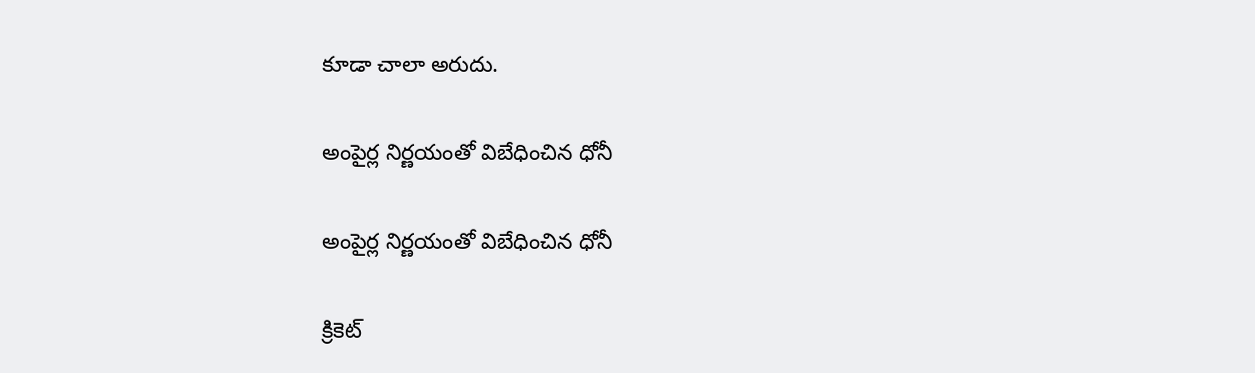కూడా చాలా అరుదు.

అంపైర్ల నిర్ణయంతో విబేధించిన ధోనీ

అంపైర్ల నిర్ణయంతో విబేధించిన ధోనీ

క్రికెట్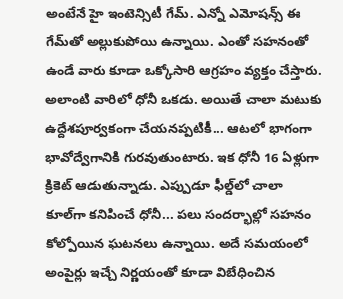అంటేనే హై ఇంటెన్సిటీ గేమ్. ఎన్నో ఎమోషన్స్ ఈ గేమ్‌తో అల్లుకుపోయి ఉన్నాయి. ఎంతో సహనంతో ఉండే వారు కూడా ఒక్కోసారి ఆగ్రహం వ్యక్తం చేస్తారు. అలాంటి వారిలో ధోనీ ఒకడు. అయితే చాలా మటుకు ఉద్దేశపూర్వకంగా చేయనప్పటికీ... ఆటలో భాగంగా భావోద్వేగానికి గురవుతుంటారు. ఇక ధోనీ 16 ఏళ్లుగా క్రికెట్ ఆడుతున్నాడు. ఎప్పుడూ ఫీల్డ్‌లో చాలా కూల్‌గా కనిపించే ధోనీ... పలు సందర్భాల్లో సహనం కోల్పోయిన ఘటనలు ఉన్నాయి. అదే సమయంలో అంపైర్లు ఇచ్చే నిర్ణయంతో కూడా విబేధించిన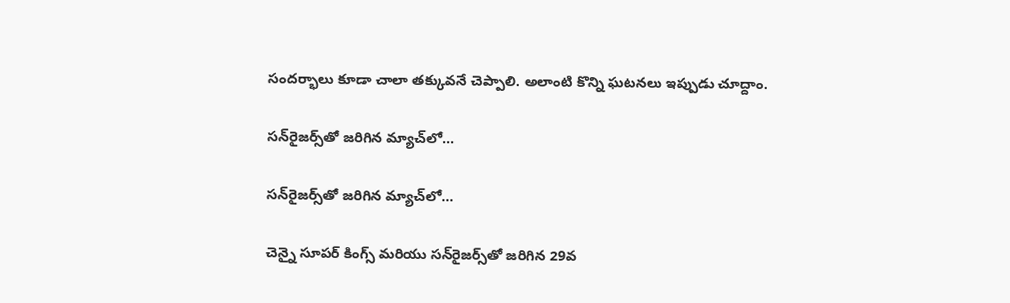సందర్భాలు కూడా చాలా తక్కువనే చెప్పాలి. అలాంటి కొన్ని ఘటనలు ఇప్పుడు చూద్దాం.

సన్‌రైజర్స్‌తో జరిగిన మ్యాచ్‌లో...

సన్‌రైజర్స్‌తో జరిగిన మ్యాచ్‌లో...

చెన్నై సూపర్ కింగ్స్‌ మరియు సన్‌రైజర్స్‌తో జరిగిన 29వ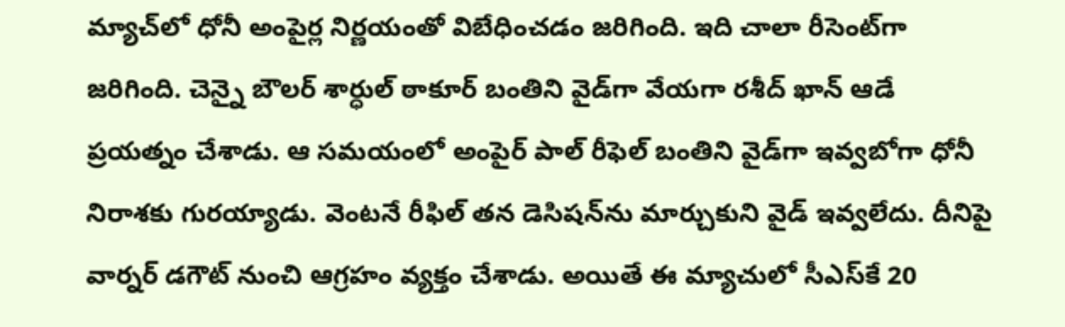మ్యాచ్‌లో ధోనీ అంపైర్ల నిర్ణయంతో విబేధించడం జరిగింది. ఇది చాలా రీసెంట్‌గా జరిగింది. చెన్నై బౌలర్ శార్ధుల్ ఠాకూర్ బంతిని వైడ్‌గా వేయగా రశీద్ ఖాన్ ఆడే ప్రయత్నం చేశాడు. ఆ సమయంలో అంపైర్ పాల్ రీఫెల్ బంతిని వైడ్‌గా ఇవ్వబోగా ధోనీ నిరాశకు గురయ్యాడు. వెంటనే రీఫిల్ తన డెసిషన్‌ను మార్చుకుని వైడ్ ఇవ్వలేదు. దీనిపై వార్నర్ డగౌట్ నుంచి ఆగ్రహం వ్యక్తం చేశాడు. అయితే ఈ మ్యాచులో సీఎస్‌కే 20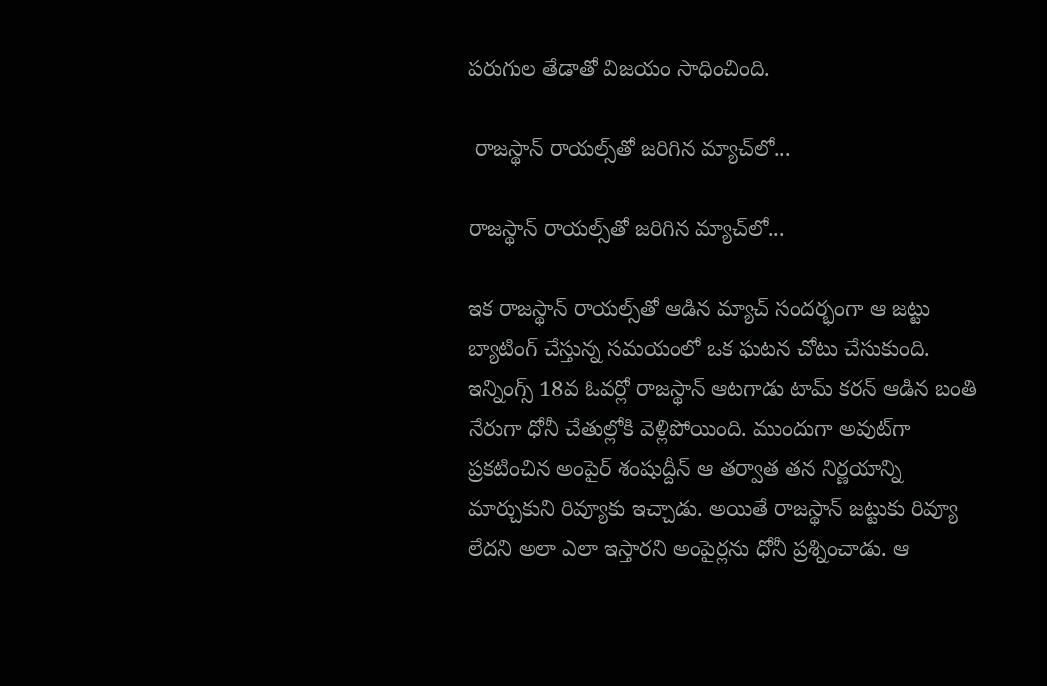పరుగుల తేడాతో విజయం సాధించింది.

 రాజస్థాన్ రాయల్స్‌తో జరిగిన మ్యాచ్‌లో...

రాజస్థాన్ రాయల్స్‌తో జరిగిన మ్యాచ్‌లో...

ఇక రాజస్థాన్ రాయల్స్‌తో ఆడిన మ్యాచ్ సందర్భంగా ఆ జట్టు బ్యాటింగ్ చేస్తున్న సమయంలో ఒక ఘటన చోటు చేసుకుంది. ఇన్నింగ్స్ 18వ ఓవర్లో రాజస్థాన్ ఆటగాడు టామ్ కరన్ ఆడిన బంతి నేరుగా ధోనీ చేతుల్లోకి వెళ్లిపోయింది. ముందుగా అవుట్‌గా ప్రకటించిన అంపైర్ శంషుద్దీన్ ఆ తర్వాత తన నిర్ణయాన్ని మార్చుకుని రివ్యూకు ఇచ్చాడు. అయితే రాజస్థాన్ జట్టుకు రివ్యూ లేదని అలా ఎలా ఇస్తారని అంపైర్లను ధోనీ ప్రశ్నించాడు. ఆ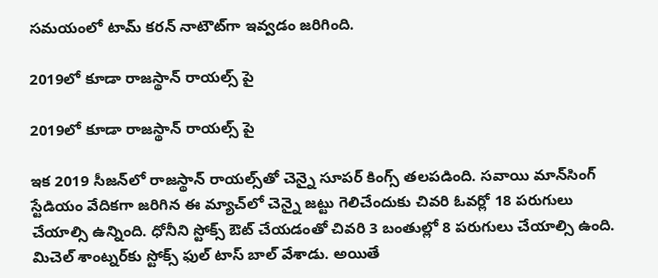సమయంలో టామ్ కరన్ నాటౌట్‌గా ఇవ్వడం జరిగింది.

2019లో కూడా రాజస్థాన్ రాయల్స్ పై

2019లో కూడా రాజస్థాన్ రాయల్స్ పై

ఇక 2019 సీజన్‌లో రాజస్థాన్ రాయల్స్‌తో చెన్నై సూపర్ కింగ్స్ తలపడింది. సవాయి మాన్‌సింగ్ స్టేడియం వేదికగా జరిగిన ఈ మ్యాచ్‌లో చెన్నై జట్టు గెలిచేందుకు చివరి ఓవర్లో 18 పరుగులు చేయాల్సి ఉన్నింది. ధోనీని స్టోక్స్ ఔట్ చేయడంతో చివరి 3 బంతుల్లో 8 పరుగులు చేయాల్సి ఉంది. మిచెల్ శాంట్నర్‌కు స్టోక్స్ ఫుల్ టాస్ బాల్ వేశాడు. అయితే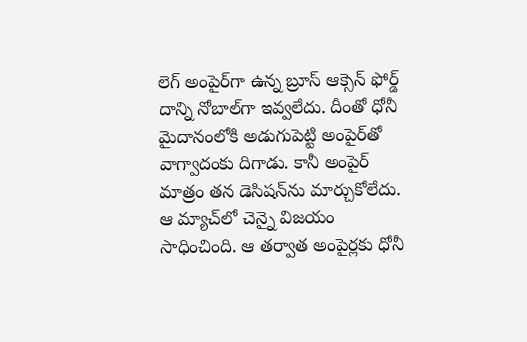లెగ్ అంపైర్‌గా ఉన్న బ్రూస్ ఆక్సెన్ ఫోర్డ్ దాన్ని నోబాల్‌గా ఇవ్వలేదు. దీంతో ధోనీ మైదానంలోకి అడుగుపెట్టి అంపైర్‌తో వాగ్వాదంకు దిగాడు. కానీ అంపైర్ మాత్రం తన డెసిషన్‌ను మార్చుకోలేదు. ఆ మ్యాచ్‌లో చెన్నై విజయం సాధించింది. ఆ తర్వాత అంపైర్లకు ధోనీ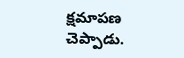క్షమాపణ చెప్పాడు.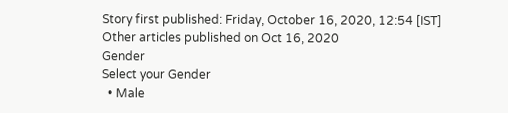Story first published: Friday, October 16, 2020, 12:54 [IST]
Other articles published on Oct 16, 2020
Gender
Select your Gender
  • Male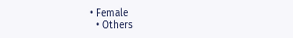• Female
  • Others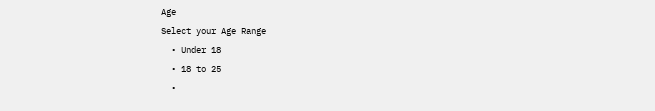Age
Select your Age Range
  • Under 18
  • 18 to 25
  •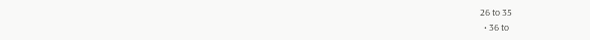26 to 35
  • 36 to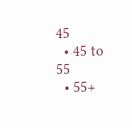45
  • 45 to 55
  • 55+